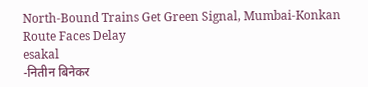North-Bound Trains Get Green Signal, Mumbai-Konkan Route Faces Delay
esakal
-नितीन बिनेकर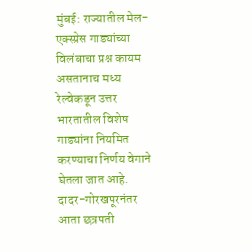मुंबई: राज्यातील मेल-एक्स्प्रेस गाड्यांच्या विलंबाचा प्रश्न कायम असतानाच मध्य रेल्वेकडून उत्तर भारतातील विशेष गाड्यांना नियमित करण्याचा निर्णय वेगाने घेतला जात आहे. दादर-गोरखपूरनंतर आता छत्रपती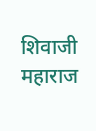शिवाजी महाराज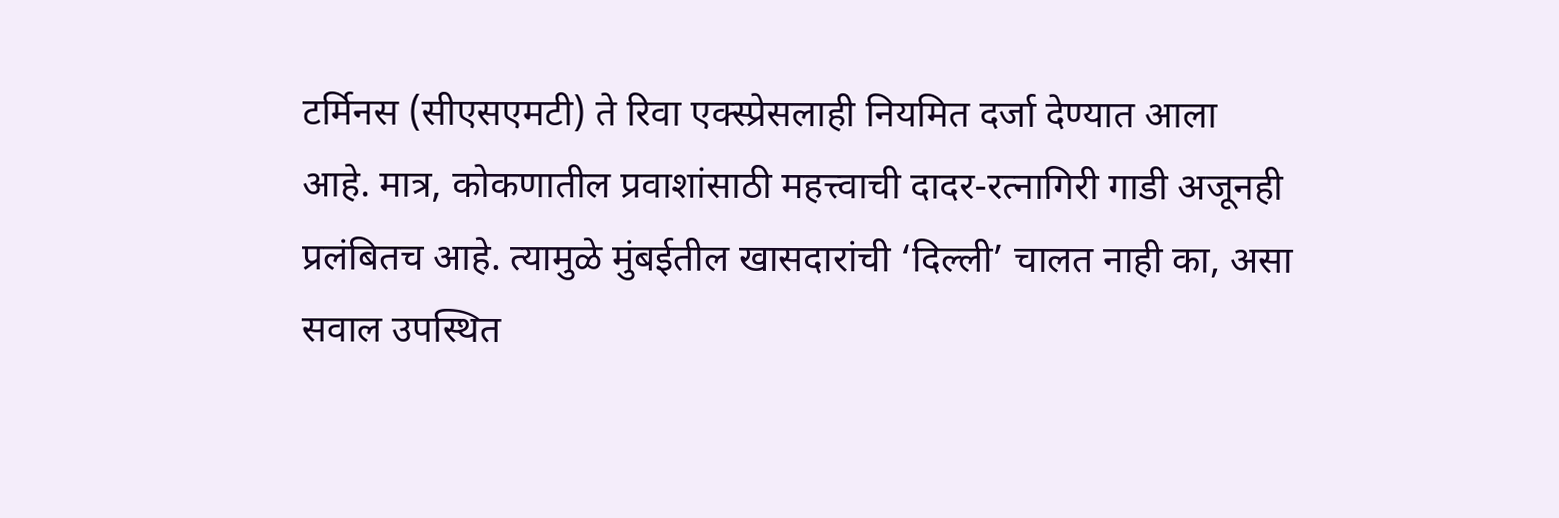टर्मिनस (सीएसएमटी) ते रिवा एक्स्प्रेसलाही नियमित दर्जा देण्यात आला आहे. मात्र, कोकणातील प्रवाशांसाठी महत्त्वाची दादर-रत्नागिरी गाडी अजूनही प्रलंबितच आहे. त्यामुळे मुंबईतील खासदारांची ‘दिल्ली’ चालत नाही का, असा सवाल उपस्थित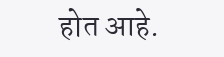होत आहे.